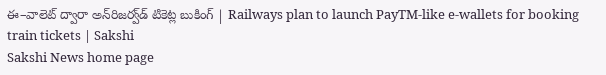ఈ–వాలెట్‌ ద్వారా అన్‌రిజర్వ్‌డ్‌ టికెట్ల బుకింగ్‌ | Railways plan to launch PayTM-like e-wallets for booking train tickets | Sakshi
Sakshi News home page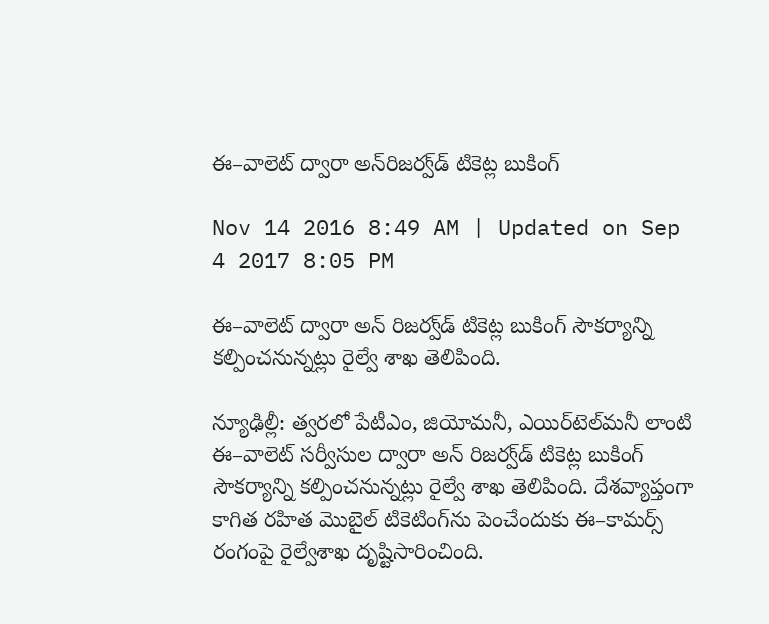ఈ–వాలెట్‌ ద్వారా అన్‌రిజర్వ్‌డ్‌ టికెట్ల బుకింగ్‌

Nov 14 2016 8:49 AM | Updated on Sep 4 2017 8:05 PM

ఈ–వాలెట్‌ ద్వారా అన్ రిజర్వ్‌డ్‌ టికెట్ల బుకింగ్‌ సౌకర్యాన్ని కల్పించనున్నట్లు రైల్వే శాఖ తెలిపింది.

న్యూఢిల్లీ: త్వరలో పేటీఎం, జియోమనీ, ఎయిర్‌టెల్‌మనీ లాంటి ఈ–వాలెట్‌ సర్వీసుల ద్వారా అన్ రిజర్వ్‌డ్‌ టికెట్ల బుకింగ్‌ సౌకర్యాన్ని కల్పించనున్నట్లు రైల్వే శాఖ తెలిపింది. దేశవ్యాప్తంగా కాగిత రహిత మొబైల్‌ టికెటింగ్‌ను పెంచేందుకు ఈ–కామర్స్‌ రంగంపై రైల్వేశాఖ దృష్టిసారించింది.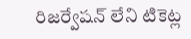రిజర్వేషన్‌ లేని టికెట్ల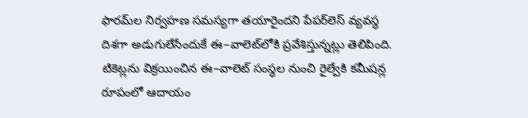ఫారమ్‌ల నిర్వహణ సమస్యగా తయారైందని పేపర్‌లెస్‌ వ్యవస్థ దిశగా అడుగులేసేందుకే ఈ–వాలెట్‌లోకి ప్రవేశిస్తున్నట్లు తెలిపింది. టికెట్లను విక్రయించిన ఈ–వాలెట్‌ సంస్థల నుంచి రైల్వేకి కమీషన్ల రూపంలో ఆదాయం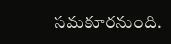సమకూరనుంది.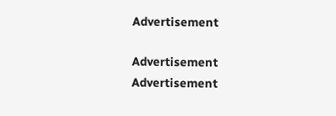Advertisement

Advertisement
Advertisement